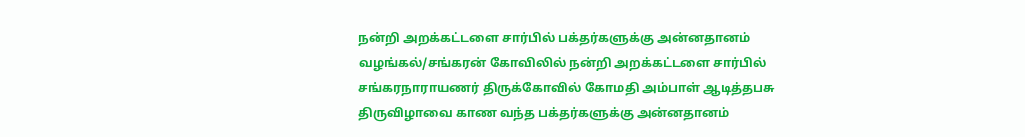நன்றி அறக்கட்டளை சார்பில் பக்தர்களுக்கு அன்னதானம் வழங்கல்/சங்கரன் கோவிலில் நன்றி அறக்கட்டளை சார்பில் சங்கரநாராயணர் திருக்கோவில் கோமதி அம்பாள் ஆடித்தபசு திருவிழாவை காண வந்த பக்தர்களுக்கு அன்னதானம்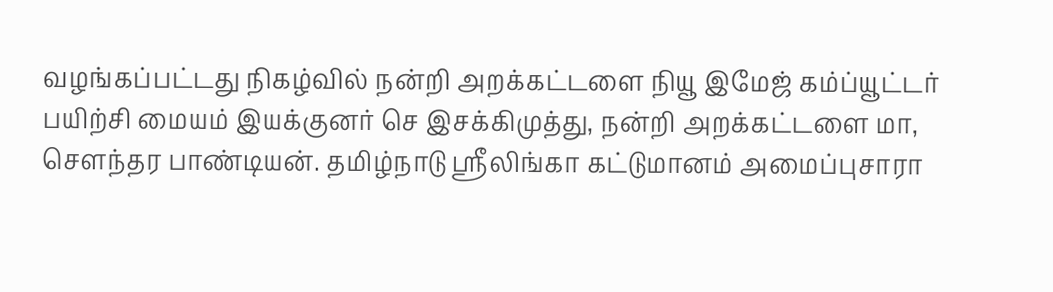வழங்கப்பட்டது நிகழ்வில் நன்றி அறக்கட்டளை நியூ இமேஜ் கம்ப்யூட்டர் பயிற்சி மையம் இயக்குனர் செ இசக்கிமுத்து, நன்றி அறக்கட்டளை மா, சௌந்தர பாண்டியன். தமிழ்நாடு ஸ்ரீலிங்கா கட்டுமானம் அமைப்புசாரா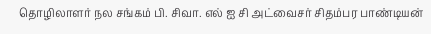தொழிலாளர் நல சங்கம் பி. சிவா. எல் ஐ சி அட்வைசர் சிதம்பர பாண்டியன்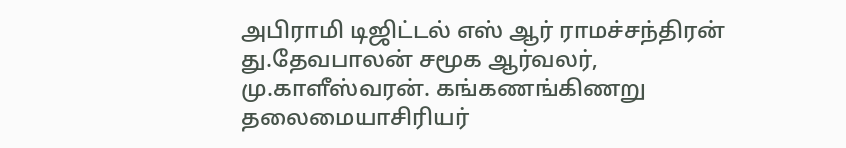அபிராமி டிஜிட்டல் எஸ் ஆர் ராமச்சந்திரன் து.தேவபாலன் சமூக ஆர்வலர், மு.காளீஸ்வரன். கங்கணங்கிணறு தலைமையாசிரியர்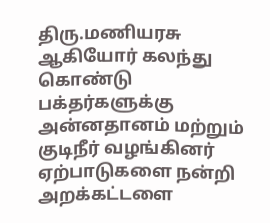திரு.மணியரசு ஆகியோர் கலந்து கொண்டு பக்தர்களுக்கு அன்னதானம் மற்றும் குடிநீர் வழங்கினர் ஏற்பாடுகளை நன்றி அறக்கட்டளை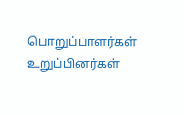பொறுப்பாளர்கள் உறுப்பினர்கள்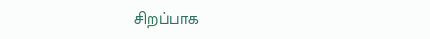சிறப்பாக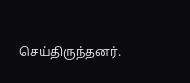செய்திருந்தனர்.